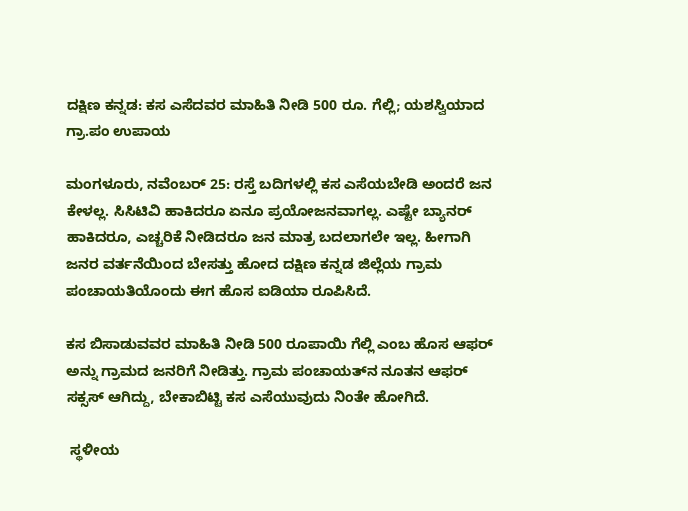ದಕ್ಷಿಣ ಕನ್ನಡ: ಕಸ ಎಸೆದವರ ಮಾಹಿತಿ ನೀಡಿ 500 ರೂ. ಗೆಲ್ಲಿ; ಯಶಸ್ವಿಯಾದ ಗ್ರಾ.ಪಂ ಉಪಾಯ

ಮಂಗಳೂರು, ನವೆಂಬರ್ 25: ರಸ್ತೆ ಬದಿಗಳಲ್ಲಿ ಕಸ ಎಸೆಯಬೇಡಿ ಅಂದರೆ ಜನ ಕೇಳಲ್ಲ. ಸಿಸಿಟಿವಿ ಹಾಕಿದರೂ ಏನೂ ಪ್ರಯೋಜನವಾಗಲ್ಲ. ಎಷ್ಟೇ ಬ್ಯಾನರ್ ಹಾಕಿದರೂ, ಎಚ್ಚರಿಕೆ ನೀಡಿದರೂ ಜನ ಮಾತ್ರ ಬದಲಾಗಲೇ ಇಲ್ಲ. ಹೀಗಾಗಿ ಜನರ ವರ್ತನೆಯಿಂದ ಬೇಸತ್ತು ಹೋದ ದಕ್ಷಿಣ ಕನ್ನಡ ಜಿಲ್ಲೆಯ ಗ್ರಾಮ ಪಂಚಾಯತಿಯೊಂದು ಈಗ ಹೊಸ ಐಡಿಯಾ ರೂಪಿಸಿದೆ.

ಕಸ ಬಿಸಾಡುವವರ ಮಾಹಿತಿ ನೀಡಿ 500 ರೂಪಾಯಿ ಗೆಲ್ಲಿ ಎಂಬ ಹೊಸ ಆಫರ್ ಅನ್ನು ಗ್ರಾಮದ ಜನರಿಗೆ ನೀಡಿತ್ತು. ಗ್ರಾಮ ಪಂಚಾಯತ್‌ನ ನೂತನ ಆಫರ್ ಸಕ್ಸಸ್ ಆಗಿದ್ದು, ಬೇಕಾಬಿಟ್ಟಿ ಕಸ ಎಸೆಯುವುದು ನಿಂತೇ ಹೋಗಿದೆ.

 ಸ್ಥಳೀಯ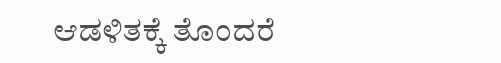ಆಡಳಿತಕ್ಕೆ ತೊಂದರೆ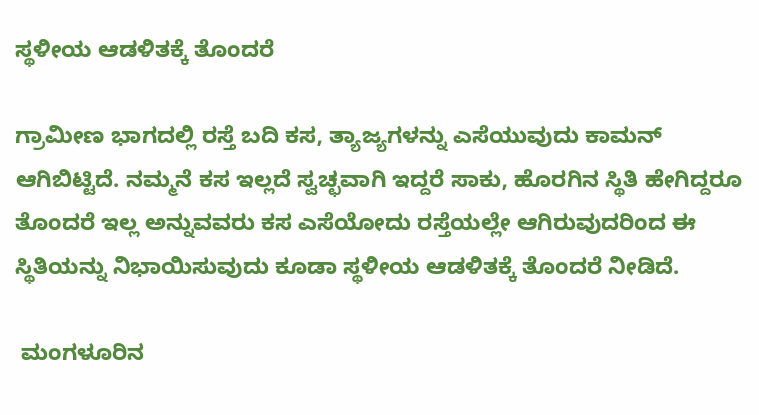ಸ್ಥಳೀಯ ಆಡಳಿತಕ್ಕೆ ತೊಂದರೆ

ಗ್ರಾಮೀಣ ಭಾಗದಲ್ಲಿ ರಸ್ತೆ ಬದಿ ಕಸ, ತ್ಯಾಜ್ಯಗಳನ್ನು ಎಸೆಯುವುದು ಕಾಮನ್ ಆಗಿಬಿಟ್ಟಿದೆ. ನಮ್ಮನೆ ಕಸ ಇಲ್ಲದೆ ಸ್ವಚ್ಛವಾಗಿ ಇದ್ದರೆ ಸಾಕು, ಹೊರಗಿನ ಸ್ಥಿತಿ ಹೇಗಿದ್ದರೂ ತೊಂದರೆ ಇಲ್ಲ ಅನ್ನುವವರು ಕಸ ಎಸೆಯೋದು ರಸ್ತೆಯಲ್ಲೇ ಆಗಿರುವುದರಿಂದ ಈ ಸ್ಥಿತಿಯನ್ನು ನಿಭಾಯಿಸುವುದು ಕೂಡಾ ಸ್ಥಳೀಯ ಆಡಳಿತಕ್ಕೆ ತೊಂದರೆ ನೀಡಿದೆ.

 ಮಂಗಳೂರಿನ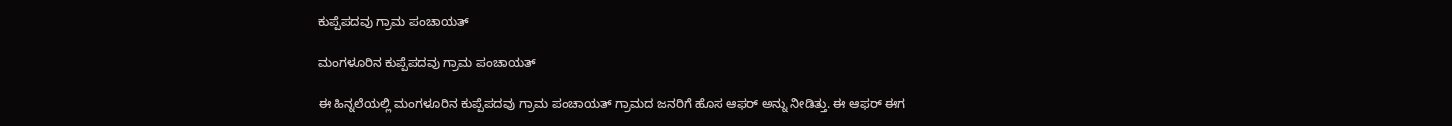ಕುಪ್ಪೆಪದವು ಗ್ರಾಮ ಪಂಚಾಯತ್

ಮಂಗಳೂರಿನ ಕುಪ್ಪೆಪದವು ಗ್ರಾಮ ಪಂಚಾಯತ್

ಈ ಹಿನ್ನಲೆಯಲ್ಲಿ ಮಂಗಳೂರಿನ ಕುಪ್ಪೆಪದವು ಗ್ರಾಮ ಪಂಚಾಯತ್ ಗ್ರಾಮದ ಜನರಿಗೆ ಹೊಸ ಆಫರ್ ಅನ್ನು ನೀಡಿತ್ತು. ಈ ಆಫರ್ ಈಗ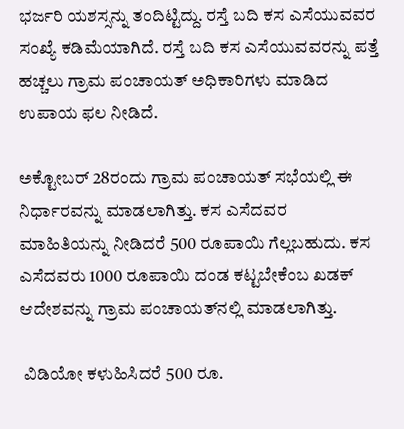ಭರ್ಜರಿ ಯಶಸ್ಸನ್ನು ತಂದಿಟ್ಟಿದ್ದು. ರಸ್ತೆ ಬದಿ ಕಸ ಎಸೆಯುವವರ ಸಂಖ್ಯೆ ಕಡಿಮೆಯಾಗಿದೆ. ರಸ್ತೆ ಬದಿ ಕಸ ಎಸೆಯುವವರನ್ನು ಪತ್ತೆ ಹಚ್ಚಲು ಗ್ರಾಮ ಪಂಚಾಯತ್ ಅಧಿಕಾರಿಗಳು ಮಾಡಿದ ಉಪಾಯ ಫಲ ನೀಡಿದೆ.

ಅಕ್ಟೋಬರ್‌ 28ರಂದು ಗ್ರಾಮ ಪಂಚಾಯತ್ ಸಭೆಯಲ್ಲಿ ಈ ನಿರ್ಧಾರವನ್ನು ಮಾಡಲಾಗಿತ್ತು. ಕಸ‌ ಎಸೆದವರ ಮಾಹಿತಿಯನ್ನು ನೀಡಿದರೆ 500 ರೂಪಾಯಿ ಗೆಲ್ಲಬಹುದು. ಕಸ ಎಸೆದವರು 1000 ರೂಪಾಯಿ ದಂಡ ಕಟ್ಟಬೇಕೆಂಬ ಖಡಕ್ ಆದೇಶವನ್ನು ಗ್ರಾಮ‌ ಪಂಚಾಯತ್‌ನಲ್ಲಿ ಮಾಡಲಾಗಿತ್ತು.

 ವಿಡಿಯೋ ಕಳುಹಿಸಿದರೆ 500 ರೂ.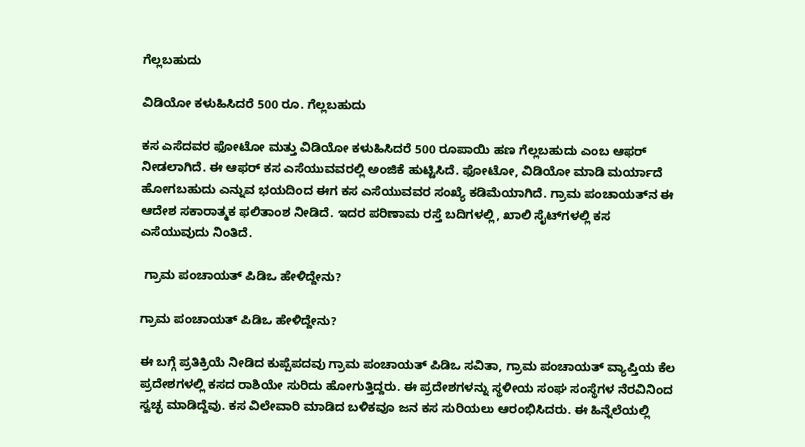ಗೆಲ್ಲಬಹುದು

ವಿಡಿಯೋ ಕಳುಹಿಸಿದರೆ 500 ರೂ. ಗೆಲ್ಲಬಹುದು

ಕಸ ಎಸೆದವರ ಫೋಟೋ ಮತ್ತು ವಿಡಿಯೋ ಕಳುಹಿಸಿದರೆ 500 ರೂಪಾಯಿ ಹಣ ಗೆಲ್ಲಬಹುದು ಎಂಬ ಆಫರ್ ನೀಡಲಾಗಿದೆ. ಈ ಆಫರ್ ಕಸ ಎಸೆಯುವವರಲ್ಲಿ ಅಂಜಿಕೆ ಹುಟ್ಟಿಸಿದೆ. ಫೋಟೋ, ವಿಡಿಯೋ ಮಾಡಿ ಮರ್ಯಾದೆ ಹೋಗಬಹುದು ಎನ್ನುವ ಭಯದಿಂದ ಈಗ ಕಸ ಎಸೆಯುವವರ ಸಂಖ್ಯೆ ಕಡಿಮೆಯಾಗಿದೆ. ಗ್ರಾಮ‌ ಪಂಚಾಯತ್‌ನ ಈ ಆದೇಶ ಸಕಾರಾತ್ಮಕ ಫಲಿತಾಂಶ ನೀಡಿದೆ. ಇದರ ಪರಿಣಾಮ ರಸ್ತೆ ಬದಿಗಳಲ್ಲಿ, ಖಾಲಿ ಸೈಟ್‌ಗಳಲ್ಲಿ ಕಸ ಎಸೆಯುವುದು ನಿಂತಿದೆ.

 ಗ್ರಾಮ ಪಂಚಾಯತ್ ಪಿಡಿಒ ಹೇಳಿದ್ದೇನು?

ಗ್ರಾಮ ಪಂಚಾಯತ್ ಪಿಡಿಒ ಹೇಳಿದ್ದೇನು?

ಈ ಬಗ್ಗೆ ಪ್ರತಿಕ್ರಿಯೆ ನೀಡಿದ ಕುಪ್ಪೆಪದವು ಗ್ರಾಮ ಪಂಚಾಯತ್ ಪಿಡಿಒ ಸವಿತಾ, ಗ್ರಾಮ ಪಂಚಾಯತ್ ವ್ಯಾಪ್ತಿಯ ಕೆಲ ಪ್ರದೇಶಗಳಲ್ಲಿ ಕಸದ ರಾಶಿಯೇ ಸುರಿದು ಹೋಗುತ್ತಿದ್ದರು. ಈ ಪ್ರದೇಶಗಳನ್ನು ಸ್ಥಳೀಯ ಸಂಘ ಸಂಸ್ಥೆಗಳ ನೆರವಿನಿಂದ ಸ್ವಚ್ಛ ಮಾಡಿದ್ದೆವು. ಕಸ ವಿಲೇವಾರಿ ಮಾಡಿದ ಬಳಿಕವೂ ಜನ ಕಸ ಸುರಿಯಲು ಆರಂಭಿಸಿದರು. ಈ ಹಿನ್ನೆಲೆಯಲ್ಲಿ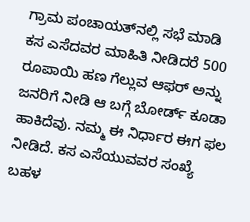ಗ್ರಾಮ ಪಂಚಾಯತ್‌ನಲ್ಲಿ ಸಭೆ ಮಾಡಿ ಕಸ ಎಸೆದವರ ಮಾಹಿತಿ ನೀಡಿದರೆ 500 ರೂಪಾಯಿ ಹಣ ಗೆಲ್ಲುವ ಆಫರ್ ಅನ್ನು ಜನರಿಗೆ ನೀಡಿ ಆ ಬಗ್ಗೆ ಬೋರ್ಡ್ ಕೂಡಾ ಹಾಕಿದೆವು. ನಮ್ಮ ಈ ನಿರ್ಧಾರ ಈಗ ಫಲ ನೀಡಿದೆ. ಕಸ ಎಸೆಯುವವರ ಸಂಖ್ಯೆ ಬಹಳ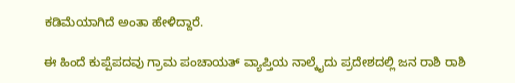ಕಡಿಮೆಯಾಗಿದೆ ಅಂತಾ ಹೇಳಿದ್ದಾರೆ.

ಈ ಹಿಂದೆ ಕುಪ್ಪೆಪದವು ಗ್ರಾಮ ಪಂಚಾಯತ್ ವ್ಯಾಪ್ತಿಯ ನಾಲ್ಕೈದು ಪ್ರದೇಶದಲ್ಲಿ ಜನ ರಾಶಿ ರಾಶಿ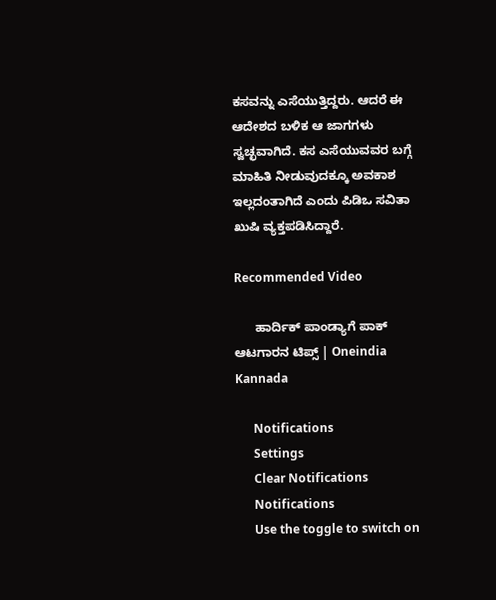ಕಸವನ್ನು ಎಸೆಯುತ್ತಿದ್ದರು. ಆದರೆ ಈ ಆದೇಶದ ಬಳಿಕ ಆ ಜಾಗಗಳು ಸ್ವಚ್ಛವಾಗಿದೆ. ಕಸ ಎಸೆಯುವವರ ಬಗ್ಗೆ ಮಾಹಿತಿ ನೀಡುವುದಕ್ಕೂ ಅವಕಾಶ ಇಲ್ಲದಂತಾಗಿದೆ ಎಂದು ಪಿಡಿಒ ಸವಿತಾ ಖುಷಿ ವ್ಯಕ್ತಪಡಿಸಿದ್ದಾರೆ.

Recommended Video

      ಹಾರ್ದಿಕ್ ಪಾಂಡ್ಯಾಗೆ ಪಾಕ್ ಆಟಗಾರನ ಟಿಪ್ಸ್ | Oneindia Kannada

      Notifications
      Settings
      Clear Notifications
      Notifications
      Use the toggle to switch on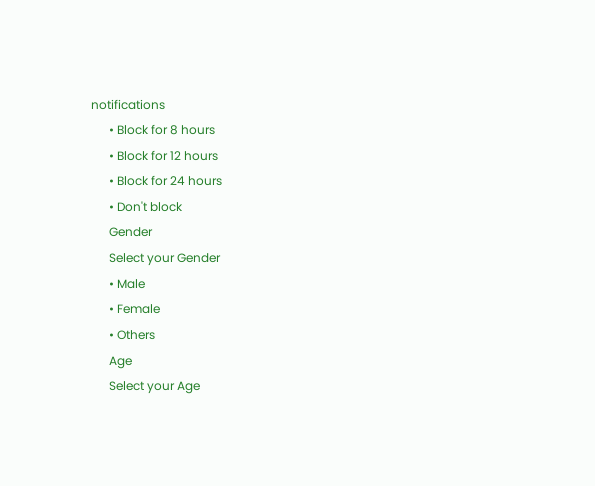notifications
      • Block for 8 hours
      • Block for 12 hours
      • Block for 24 hours
      • Don't block
      Gender
      Select your Gender
      • Male
      • Female
      • Others
      Age
      Select your Age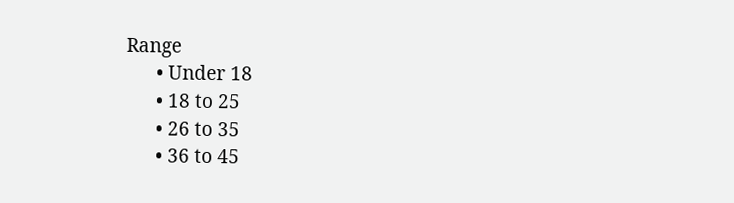Range
      • Under 18
      • 18 to 25
      • 26 to 35
      • 36 to 45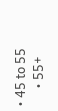• 45 to 55
      • 55+